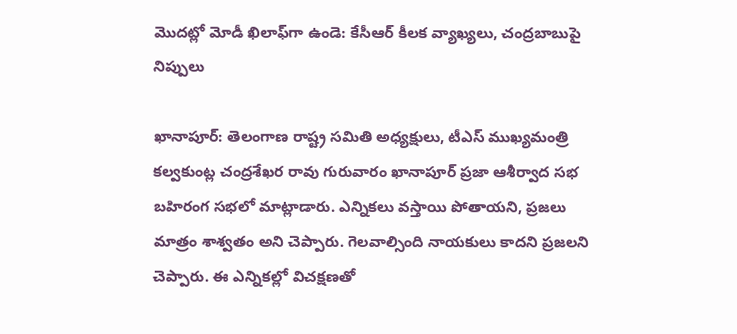మొదట్లో మోడీ ఖిలాఫ్‌గా ఉండె: కేసీఆర్ కీలక వ్యాఖ్యలు, చంద్రబాబుపై నిప్పులు

ఖానాపూర్: తెలంగాణ రాష్ట్ర సమితి అధ్యక్షులు, టీఎస్ ముఖ్యమంత్రి కల్వకుంట్ల చంద్రశేఖర రావు గురువారం ఖానాపూర్ ప్రజా ఆశీర్వాద సభ బహిరంగ సభలో మాట్లాడారు. ఎన్నికలు వస్తాయి పోతాయని, ప్రజలు మాత్రం శాశ్వతం అని చెప్పారు. గెలవాల్సింది నాయకులు కాదని ప్రజలని చెప్పారు. ఈ ఎన్నికల్లో విచక్షణతో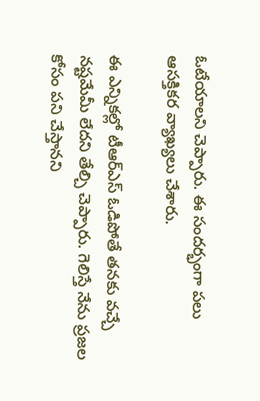ఓటేయాలని చెప్పారు. ఈ సందర్భంగా పలు ఆసక్తికర వ్యాఖ్యలు చేశారు.

ఈ ఎన్నికల్లో టీఆర్ఎస్ ఓడిపోతే తనకు వచ్చే నష్టమేమీ లేదని తేల్చి చెప్పారు. గెలిస్తే నేను ప్రజల కోసం పని చేస్తానని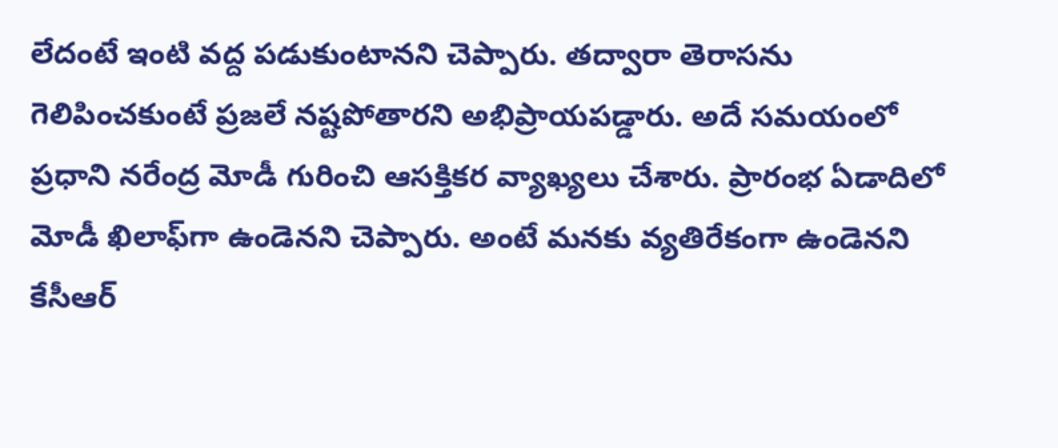లేదంటే ఇంటి వద్ద పడుకుంటానని చెప్పారు. తద్వారా తెరాసను గెలిపించకుంటే ప్రజలే నష్టపోతారని అభిప్రాయపడ్డారు. అదే సమయంలో ప్రధాని నరేంద్ర మోడీ గురించి ఆసక్తికర వ్యాఖ్యలు చేశారు. ప్రారంభ ఏడాదిలో మోడీ ఖిలాఫ్‌గా ఉండెనని చెప్పారు. అంటే మనకు వ్యతిరేకంగా ఉండెనని కేసీఆర్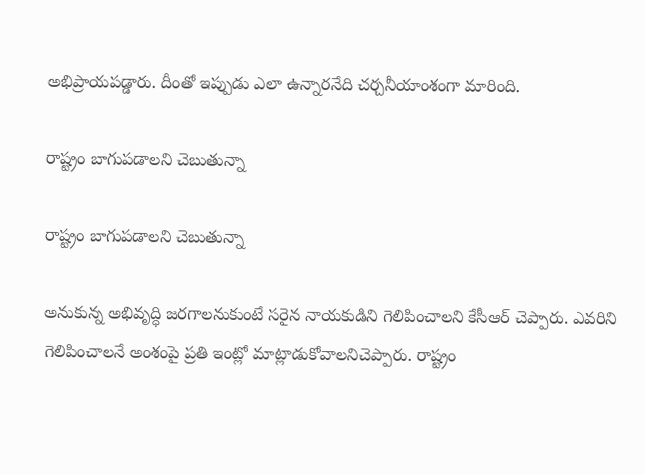అభిప్రాయపడ్డారు. దీంతో ఇప్పుడు ఎలా ఉన్నారనేది చర్చనీయాంశంగా మారింది.

రాష్ట్రం బాగుపడాలని చెబుతున్నా

రాష్ట్రం బాగుపడాలని చెబుతున్నా

అనుకున్న అభివృద్ధి జరగాలనుకుంటే సరైన నాయకుడిని గెలిపించాలని కేసీఆర్ చెప్పారు. ఎవరిని గెలిపించాలనే అంశంపై ప్రతి ఇంట్లో మాట్లాడుకోవాలనిచెప్పారు. రాష్ట్రం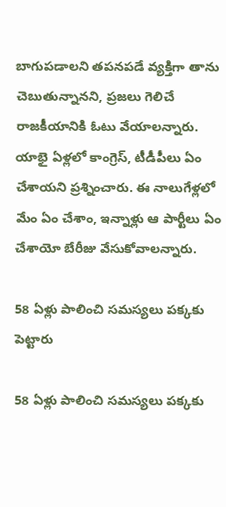బాగుపడాలని తపనపడే వ్యక్తిగా తాను చెబుతున్నానని, ప్రజలు గెలిచే రాజకీయానికి ఓటు వేయాలన్నారు. యాభై ఏళ్లలో కాంగ్రెస్, టీడీపీలు ఏం చేశాయని ప్రశ్నించారు. ఈ నాలుగేళ్లలో మేం ఏం చేశాం, ఇన్నాళ్లు ఆ పార్టీలు ఏం చేశాయో బేరీజు వేసుకోవాలన్నారు.

58 ఏళ్లు పాలించి సమస్యలు పక్కకు పెట్టారు

58 ఏళ్లు పాలించి సమస్యలు పక్కకు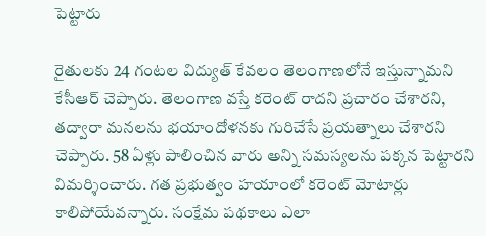పెట్టారు

రైతులకు 24 గంటల విద్యుత్ కేవలం తెలంగాణలోనే ఇస్తున్నామని కేసీఆర్ చెప్పారు. తెలంగాణ వస్తే కరెంట్ రాదని ప్రచారం చేశారని, తద్వారా మనలను భయాందోళనకు గురిచేసే ప్రయత్నాలు చేశారని చెప్పారు. 58 ఏళ్లు పాలించిన వారు అన్ని సమస్యలను పక్కన పెట్టారని విమర్శించారు. గత ప్రభుత్వం హయాంలో కరెంట్ మోటార్లు కాలిపోయేవన్నారు. సంక్షేమ పథకాలు ఎలా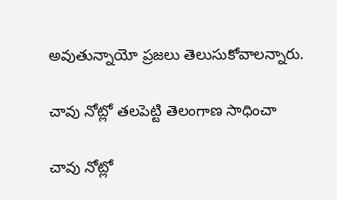అవుతున్నాయో ప్రజలు తెలుసుకోవాలన్నారు.

చావు నోట్లో తలపెట్టి తెలంగాణ సాధించా

చావు నోట్లో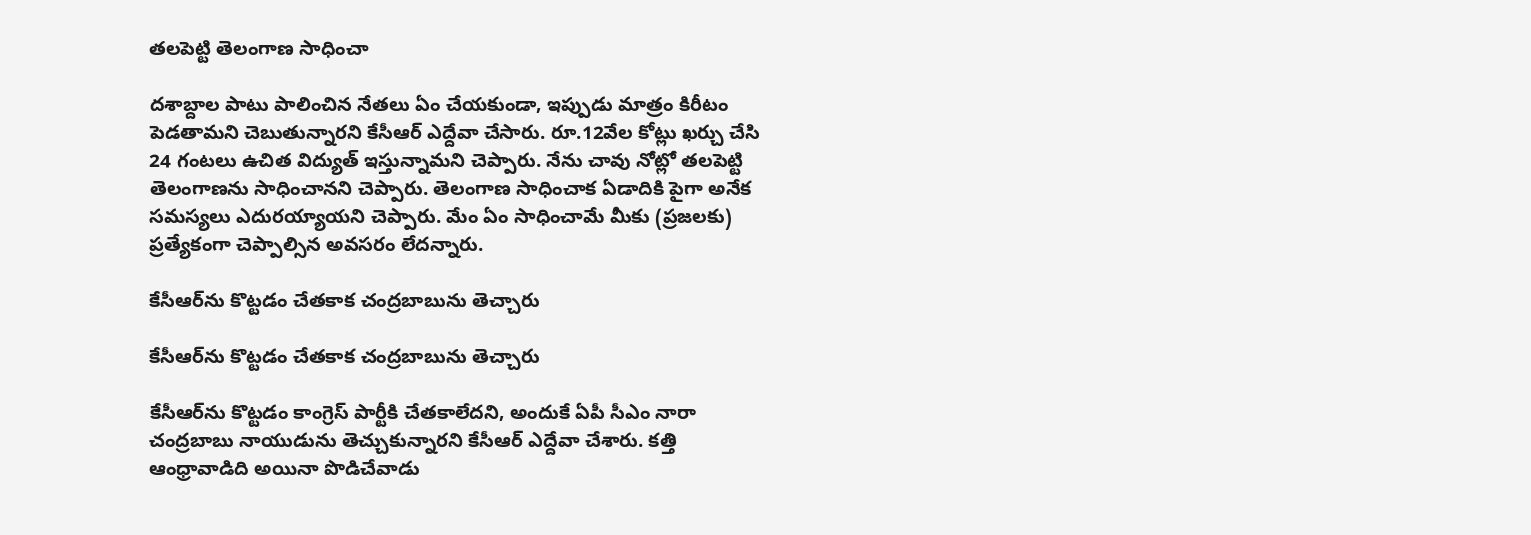తలపెట్టి తెలంగాణ సాధించా

దశాబ్దాల పాటు పాలించిన నేతలు ఏం చేయకుండా, ఇప్పుడు మాత్రం కిరీటం పెడతామని చెబుతున్నారని కేసీఆర్ ఎద్దేవా చేసారు. రూ.12వేల కోట్లు ఖర్చు చేసి 24 గంటలు ఉచిత విద్యుత్ ఇస్తున్నామని చెప్పారు. నేను చావు నోట్లో తలపెట్టి తెలంగాణను సాధించానని చెప్పారు. తెలంగాణ సాధించాక ఏడాదికి పైగా అనేక సమస్యలు ఎదురయ్యాయని చెప్పారు. మేం ఏం సాధించామే మీకు (ప్రజలకు) ప్రత్యేకంగా చెప్పాల్సిన అవసరం లేదన్నారు.

కేసీఆర్‌ను కొట్టడం చేతకాక చంద్రబాబును తెచ్చారు

కేసీఆర్‌ను కొట్టడం చేతకాక చంద్రబాబును తెచ్చారు

కేసీఆర్‌ను కొట్టడం కాంగ్రెస్ పార్టీకి చేతకాలేదని, అందుకే ఏపీ సీఎం నారా చంద్రబాబు నాయుడును తెచ్చుకున్నారని కేసీఆర్ ఎద్దేవా చేశారు. కత్తి ఆంధ్రావాడిది అయినా పొడిచేవాడు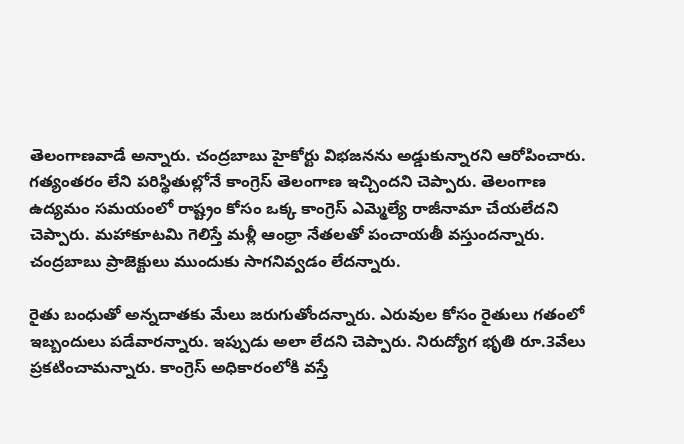తెలంగాణవాడే అన్నారు. చంద్రబాబు హైకోర్టు విభజనను అడ్డుకున్నారని ఆరోపించారు. గత్యంతరం లేని పరిస్థితుల్లోనే కాంగ్రెస్ తెలంగాణ ఇచ్చిందని చెప్పారు. తెలంగాణ ఉద్యమం సమయంలో రాష్ట్రం కోసం ఒక్క కాంగ్రెస్ ఎమ్మెల్యే రాజీనామా చేయలేదని చెప్పారు. మహాకూటమి గెలిస్తే మళ్లీ ఆంధ్రా నేతలతో పంచాయతీ వస్తుందన్నారు. చంద్రబాబు ప్రాజెక్టులు ముందుకు సాగనివ్వడం లేదన్నారు.

రైతు బంధుతో అన్నదాతకు మేలు జరుగుతోందన్నారు. ఎరువుల కోసం రైతులు గతంలో ఇబ్బందులు పడేవారన్నారు. ఇప్పుడు అలా లేదని చెప్పారు. నిరుద్యోగ భృతి రూ.3వేలు ప్రకటించామన్నారు. కాంగ్రెస్ అధికారంలోకి వస్తే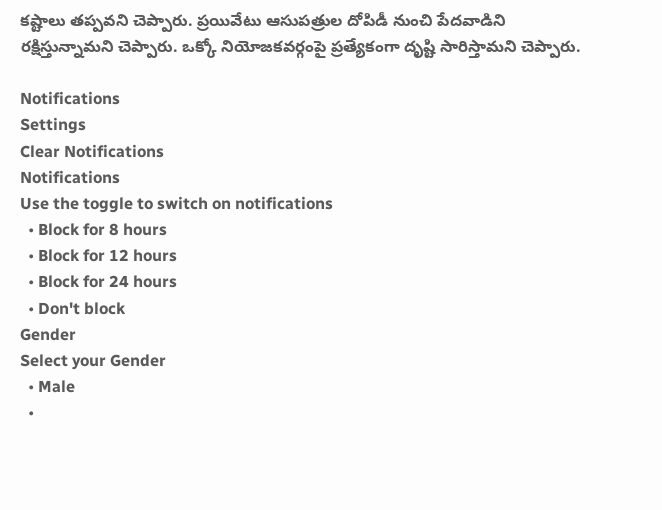కష్టాలు తప్పవని చెప్పారు. ప్రయివేటు ఆసుపత్రుల దోపిడీ నుంచి పేదవాడిని రక్షిస్తున్నామని చెప్పారు. ఒక్కో నియోజకవర్గంపై ప్రత్యేకంగా దృష్టి సారిస్తామని చెప్పారు.

Notifications
Settings
Clear Notifications
Notifications
Use the toggle to switch on notifications
  • Block for 8 hours
  • Block for 12 hours
  • Block for 24 hours
  • Don't block
Gender
Select your Gender
  • Male
  •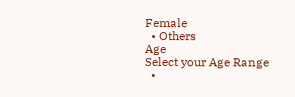Female
  • Others
Age
Select your Age Range
  •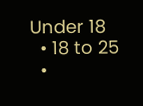Under 18
  • 18 to 25
  •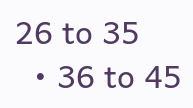26 to 35
  • 36 to 45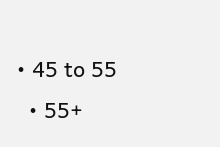• 45 to 55
  • 55+